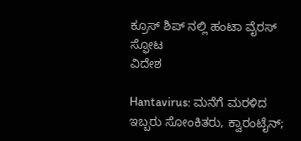ಕ್ರೂಸ್ ಶಿಪ್ ನಲ್ಲಿ ಹಂಟಾ ವೈರಸ್ ಸ್ಫೋಟ
ವಿದೇಶ

Hantavirus: ಮನೆಗೆ ಮರಳಿದ ಇಬ್ಬರು ಸೋಂಕಿತರು, ಕ್ವಾರಂಟೈನ್;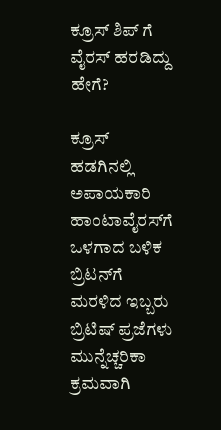ಕ್ರೂಸ್ ಶಿಪ್ ಗೆ ವೈರಸ್ ಹರಡಿದ್ದು ಹೇಗೆ?

ಕ್ರೂಸ್ ಹಡಗಿನಲ್ಲಿ ಅಪಾಯಕಾರಿ ಹಾಂಟಾವೈರಸ್‌ಗೆ ಒಳಗಾದ ಬಳಿಕ ಬ್ರಿಟನ್‌ಗೆ ಮರಳಿದ ಇಬ್ಬರು ಬ್ರಿಟಿಷ್ ಪ್ರಜೆಗಳು ಮುನ್ನೆಚ್ಚರಿಕಾ ಕ್ರಮವಾಗಿ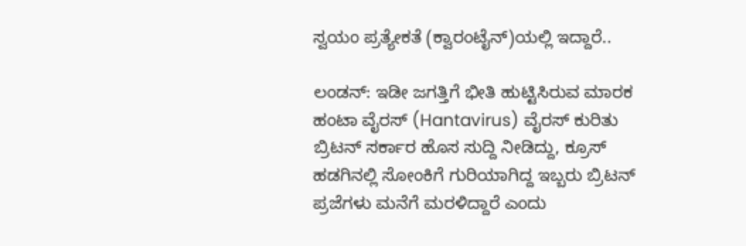ಸ್ವಯಂ ಪ್ರತ್ಯೇಕತೆ (ಕ್ವಾರಂಟೈನ್)ಯಲ್ಲಿ ಇದ್ದಾರೆ..

ಲಂಡನ್: ಇಡೀ ಜಗತ್ತಿಗೆ ಭೀತಿ ಹುಟ್ಟಿಸಿರುವ ಮಾರಕ ಹಂಟಾ ವೈರಸ್ (Hantavirus) ವೈರಸ್ ಕುರಿತು ಬ್ರಿಟನ್ ಸರ್ಕಾರ ಹೊಸ ಸುದ್ದಿ ನೀಡಿದ್ದು, ಕ್ರೂಸ್ ಹಡಗಿನಲ್ಲಿ ಸೋಂಕಿಗೆ ಗುರಿಯಾಗಿದ್ದ ಇಬ್ಬರು ಬ್ರಿಟನ್ ಪ್ರಜೆಗಳು ಮನೆಗೆ ಮರಳಿದ್ದಾರೆ ಎಂದು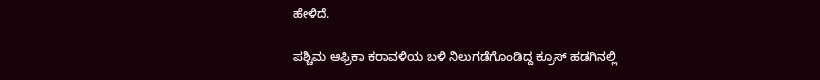ಹೇಳಿದೆ.

ಪಶ್ಚಿಮ ಆಫ್ರಿಕಾ ಕರಾವಳಿಯ ಬಳಿ ನಿಲುಗಡೆಗೊಂಡಿದ್ದ ಕ್ರೂಸ್ ಹಡಗಿನಲ್ಲಿ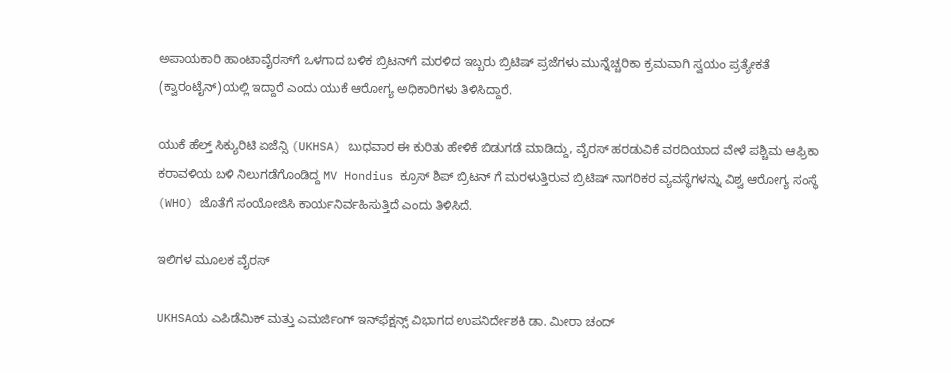ಅಪಾಯಕಾರಿ ಹಾಂಟಾವೈರಸ್‌ಗೆ ಒಳಗಾದ ಬಳಿಕ ಬ್ರಿಟನ್‌ಗೆ ಮರಳಿದ ಇಬ್ಬರು ಬ್ರಿಟಿಷ್ ಪ್ರಜೆಗಳು ಮುನ್ನೆಚ್ಚರಿಕಾ ಕ್ರಮವಾಗಿ ಸ್ವಯಂ ಪ್ರತ್ಯೇಕತೆ (ಕ್ವಾರಂಟೈನ್)ಯಲ್ಲಿ ಇದ್ದಾರೆ ಎಂದು ಯುಕೆ ಆರೋಗ್ಯ ಅಧಿಕಾರಿಗಳು ತಿಳಿಸಿದ್ದಾರೆ.

ಯುಕೆ ಹೆಲ್ತ್ ಸಿಕ್ಯುರಿಟಿ ಏಜೆನ್ಸಿ (UKHSA) ಬುಧವಾರ ಈ ಕುರಿತು ಹೇಳಿಕೆ ಬಿಡುಗಡೆ ಮಾಡಿದ್ದು, ವೈರಸ್‌ ಹರಡುವಿಕೆ ವರದಿಯಾದ ವೇಳೆ ಪಶ್ಚಿಮ ಆಫ್ರಿಕಾ ಕರಾವಳಿಯ ಬಳಿ ನಿಲುಗಡೆಗೊಂಡಿದ್ದ MV Hondius ಕ್ರೂಸ್ ಶಿಪ್ ಬ್ರಿಟನ್ ಗೆ ಮರಳುತ್ತಿರುವ ಬ್ರಿಟಿಷ್ ನಾಗರಿಕರ ವ್ಯವಸ್ಥೆಗಳನ್ನು ವಿಶ್ವ ಆರೋಗ್ಯ ಸಂಸ್ಥೆ (WHO) ಜೊತೆಗೆ ಸಂಯೋಜಿಸಿ ಕಾರ್ಯನಿರ್ವಹಿಸುತ್ತಿದೆ ಎಂದು ತಿಳಿಸಿದೆ.

ಇಲಿಗಳ ಮೂಲಕ ವೈರಸ್

UKHSAಯ ಎಪಿಡೆಮಿಕ್ ಮತ್ತು ಎಮರ್ಜಿಂಗ್ ಇನ್‌ಫೆಕ್ಷನ್ಸ್ ವಿಭಾಗದ ಉಪನಿರ್ದೇಶಕಿ ಡಾ. ಮೀರಾ ಚಂದ್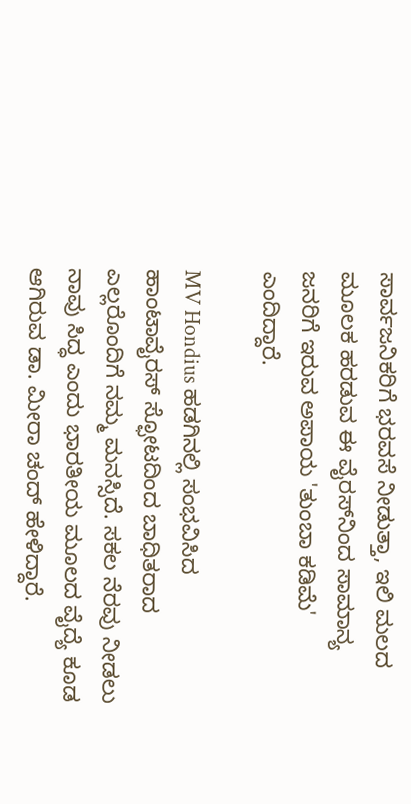ಸಾರ್ವಜನಿಕರಿಗೆ ಭರವಸೆ ನೀಡುತ್ತಾ, ಇಲಿ ಮಲದ ಮೂಲಕ ಹರಡುವ ಈ ವೈರಸ್‌ನಿಂದ ಸಾಮಾನ್ಯ ಜನರಿಗೆ ಇರುವ ಅಪಾಯ 'ತುಂಬಾ ಕಡಿಮೆ' ಎಂದಿದ್ದಾರೆ.

MV Hondius ಹಡಗಿನಲ್ಲಿ ಸಂಭವಿಸಿದ ಹಾಂಟಾವೈರಸ್‌ ಸ್ಫೋಟದಿಂದ ಬಾಧಿತರಾದ ಎಲ್ಲರೊಂದಿಗೆ ನಮ್ಮ ಮನಸ್ಸಿದೆ. ಸಕಲ ನೆರವು ನೀಡಲು ನಾವು ಸಿದ್ಧ ಎಂದು ಭಾರತೀಯ ಮೂಲದ ವೈದ್ಯೆ ಕೂಡ ಆಗಿರುವ ಡಾ. ಮೀರಾ ಚಂದ್ ಹೇಳಿದ್ದಾರೆ.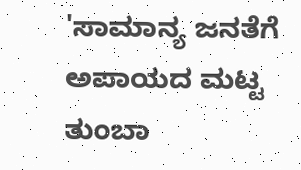'ಸಾಮಾನ್ಯ ಜನತೆಗೆ ಅಪಾಯದ ಮಟ್ಟ ತುಂಬಾ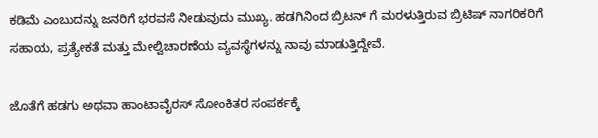ಕಡಿಮೆ ಎಂಬುದನ್ನು ಜನರಿಗೆ ಭರವಸೆ ನೀಡುವುದು ಮುಖ್ಯ. ಹಡಗಿನಿಂದ ಬ್ರಿಟನ್ ಗೆ ಮರಳುತ್ತಿರುವ ಬ್ರಿಟಿಷ್ ನಾಗರಿಕರಿಗೆ ಸಹಾಯ, ಪ್ರತ್ಯೇಕತೆ ಮತ್ತು ಮೇಲ್ವಿಚಾರಣೆಯ ವ್ಯವಸ್ಥೆಗಳನ್ನು ನಾವು ಮಾಡುತ್ತಿದ್ದೇವೆ.

ಜೊತೆಗೆ ಹಡಗು ಅಥವಾ ಹಾಂಟಾವೈರಸ್ ಸೋಂಕಿತರ ಸಂಪರ್ಕಕ್ಕೆ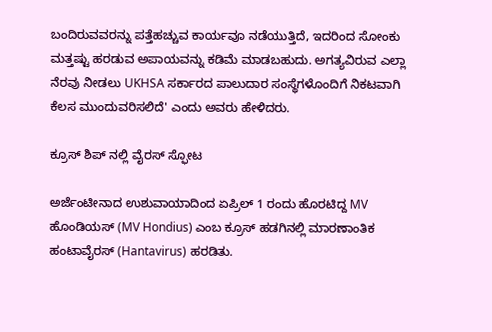ಬಂದಿರುವವರನ್ನು ಪತ್ತೆಹಚ್ಚುವ ಕಾರ್ಯವೂ ನಡೆಯುತ್ತಿದೆ, ಇದರಿಂದ ಸೋಂಕು ಮತ್ತಷ್ಟು ಹರಡುವ ಅಪಾಯವನ್ನು ಕಡಿಮೆ ಮಾಡಬಹುದು. ಅಗತ್ಯವಿರುವ ಎಲ್ಲಾ ನೆರವು ನೀಡಲು UKHSA ಸರ್ಕಾರದ ಪಾಲುದಾರ ಸಂಸ್ಥೆಗಳೊಂದಿಗೆ ನಿಕಟವಾಗಿ ಕೆಲಸ ಮುಂದುವರಿಸಲಿದೆ' ಎಂದು ಅವರು ಹೇಳಿದರು.

ಕ್ರೂಸ್ ಶಿಪ್ ನಲ್ಲಿ ವೈರಸ್ ಸ್ಫೋಟ

ಅರ್ಜೆಂಟೀನಾದ ಉಶುವಾಯಾದಿಂದ ಏಪ್ರಿಲ್ 1 ರಂದು ಹೊರಟಿದ್ದ MV ಹೊಂಡಿಯಸ್ (MV Hondius) ಎಂಬ ಕ್ರೂಸ್ ಹಡಗಿನಲ್ಲಿ ಮಾರಣಾಂತಿಕ ಹಂಟಾವೈರಸ್ (Hantavirus) ಹರಡಿತು.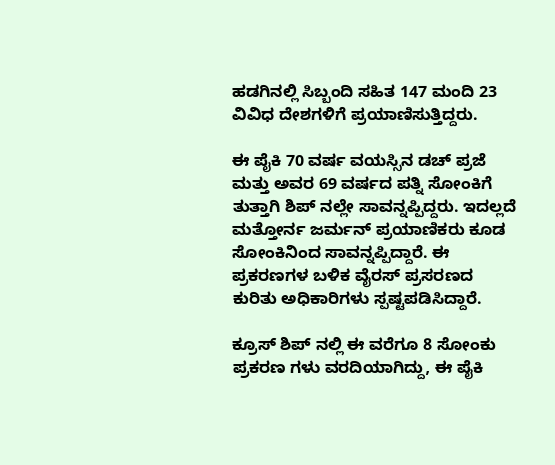ಹಡಗಿನಲ್ಲಿ ಸಿಬ್ಬಂದಿ ಸಹಿತ 147 ಮಂದಿ 23 ವಿವಿಧ ದೇಶಗಳಿಗೆ ಪ್ರಯಾಣಿಸುತ್ತಿದ್ದರು.

ಈ ಪೈಕಿ 70 ವರ್ಷ ವಯಸ್ಸಿನ ಡಚ್ ಪ್ರಜೆ ಮತ್ತು ಅವರ 69 ವರ್ಷದ ಪತ್ನಿ ಸೋಂಕಿಗೆ ತುತ್ತಾಗಿ ಶಿಪ್ ನಲ್ಲೇ ಸಾವನ್ನಪ್ಪಿದ್ದರು. ಇದಲ್ಲದೆ ಮತ್ತೋರ್ನ ಜರ್ಮನ್ ಪ್ರಯಾಣಿಕರು ಕೂಡ ಸೋಂಕಿನಿಂದ ಸಾವನ್ನಪ್ಪಿದ್ದಾರೆ. ಈ ಪ್ರಕರಣಗಳ ಬಳಿಕ ವೈರಸ್ ಪ್ರಸರಣದ ಕುರಿತು ಅಧಿಕಾರಿಗಳು ಸ್ಪಷ್ಟಪಡಿಸಿದ್ದಾರೆ.

ಕ್ರೂಸ್ ಶಿಪ್ ನಲ್ಲಿ ಈ ವರೆಗೂ 8 ಸೋಂಕು ಪ್ರಕರಣ ಗಳು ವರದಿಯಾಗಿದ್ದು, ಈ ಪೈಕಿ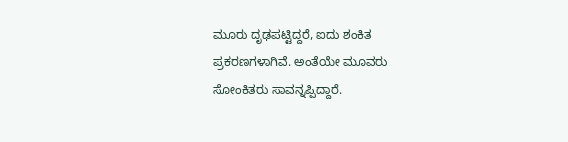ಮೂರು ದೃಢಪಟ್ಟಿದ್ದರೆ, ಐದು ಶಂಕಿತ ಪ್ರಕರಣಗಳಾಗಿವೆ. ಅಂತೆಯೇ ಮೂವರು ಸೋಂಕಿತರು ಸಾವನ್ನಪ್ಪಿದ್ದಾರೆ.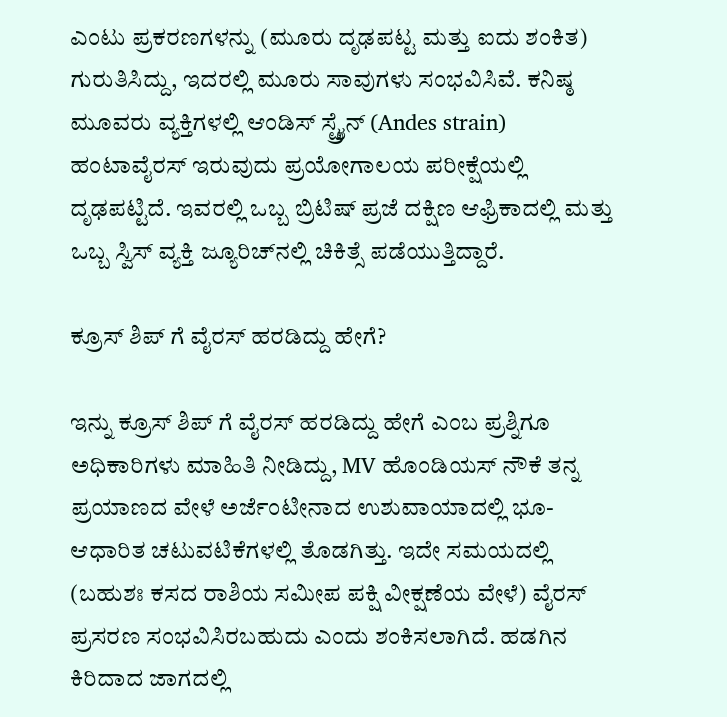ಎಂಟು ಪ್ರಕರಣಗಳನ್ನು (ಮೂರು ದೃಢಪಟ್ಟ ಮತ್ತು ಐದು ಶಂಕಿತ) ಗುರುತಿಸಿದ್ದು, ಇದರಲ್ಲಿ ಮೂರು ಸಾವುಗಳು ಸಂಭವಿಸಿವೆ. ಕನಿಷ್ಠ ಮೂವರು ವ್ಯಕ್ತಿಗಳಲ್ಲಿ ಆಂಡಿಸ್ ಸ್ಟ್ರೈನ್ (Andes strain) ಹಂಟಾವೈರಸ್ ಇರುವುದು ಪ್ರಯೋಗಾಲಯ ಪರೀಕ್ಷೆಯಲ್ಲಿ ದೃಢಪಟ್ಟಿದೆ. ಇವರಲ್ಲಿ ಒಬ್ಬ ಬ್ರಿಟಿಷ್ ಪ್ರಜೆ ದಕ್ಷಿಣ ಆಫ್ರಿಕಾದಲ್ಲಿ ಮತ್ತು ಒಬ್ಬ ಸ್ವಿಸ್ ವ್ಯಕ್ತಿ ಜ್ಯೂರಿಚ್‌ನಲ್ಲಿ ಚಿಕಿತ್ಸೆ ಪಡೆಯುತ್ತಿದ್ದಾರೆ.

ಕ್ರೂಸ್ ಶಿಪ್ ಗೆ ವೈರಸ್ ಹರಡಿದ್ದು ಹೇಗೆ?

ಇನ್ನು ಕ್ರೂಸ್ ಶಿಪ್ ಗೆ ವೈರಸ್ ಹರಡಿದ್ದು ಹೇಗೆ ಎಂಬ ಪ್ರಶ್ನಿಗೂ ಅಧಿಕಾರಿಗಳು ಮಾಹಿತಿ ನೀಡಿದ್ದು, MV ಹೊಂಡಿಯಸ್ ನೌಕೆ ತನ್ನ ಪ್ರಯಾಣದ ವೇಳೆ ಅರ್ಜೆಂಟೀನಾದ ಉಶುವಾಯಾದಲ್ಲಿ ಭೂ-ಆಧಾರಿತ ಚಟುವಟಿಕೆಗಳಲ್ಲಿ ತೊಡಗಿತ್ತು. ಇದೇ ಸಮಯದಲ್ಲಿ (ಬಹುಶಃ ಕಸದ ರಾಶಿಯ ಸಮೀಪ ಪಕ್ಷಿ ವೀಕ್ಷಣೆಯ ವೇಳೆ) ವೈರಸ್ ಪ್ರಸರಣ ಸಂಭವಿಸಿರಬಹುದು ಎಂದು ಶಂಕಿಸಲಾಗಿದೆ. ಹಡಗಿನ ಕಿರಿದಾದ ಜಾಗದಲ್ಲಿ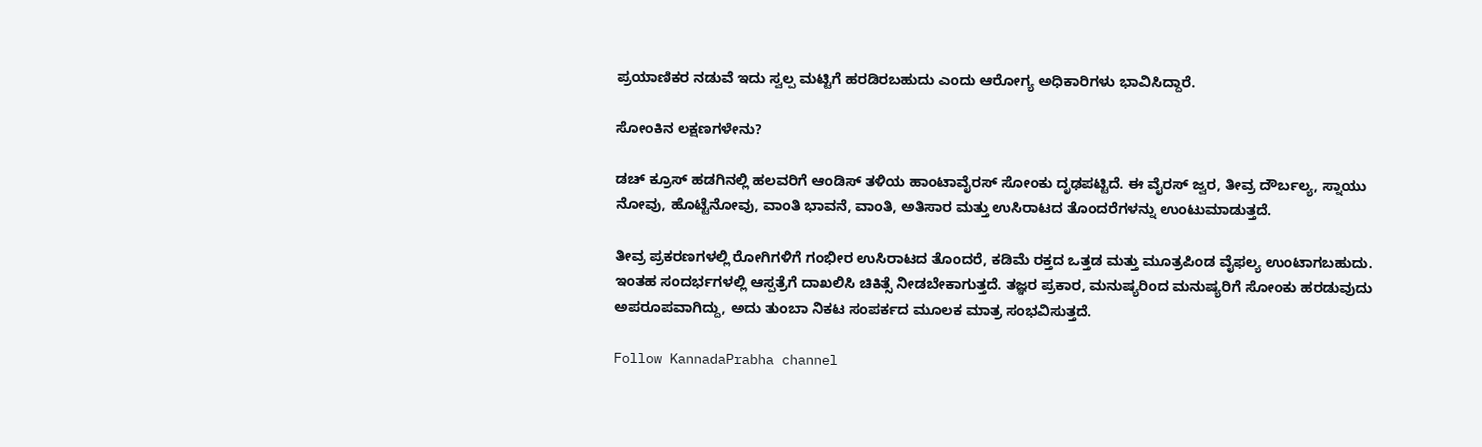ಪ್ರಯಾಣಿಕರ ನಡುವೆ ಇದು ಸ್ವಲ್ಪ ಮಟ್ಟಿಗೆ ಹರಡಿರಬಹುದು ಎಂದು ಆರೋಗ್ಯ ಅಧಿಕಾರಿಗಳು ಭಾವಿಸಿದ್ದಾರೆ.

ಸೋಂಕಿನ ಲಕ್ಷಣಗಳೇನು?

ಡಚ್ ಕ್ರೂಸ್ ಹಡಗಿನಲ್ಲಿ ಹಲವರಿಗೆ ಆಂಡಿಸ್ ತಳಿಯ ಹಾಂಟಾವೈರಸ್ ಸೋಂಕು ದೃಢಪಟ್ಟಿದೆ. ಈ ವೈರಸ್ ಜ್ವರ, ತೀವ್ರ ದೌರ್ಬಲ್ಯ, ಸ್ನಾಯು ನೋವು, ಹೊಟ್ಟೆನೋವು, ವಾಂತಿ ಭಾವನೆ, ವಾಂತಿ, ಅತಿಸಾರ ಮತ್ತು ಉಸಿರಾಟದ ತೊಂದರೆಗಳನ್ನು ಉಂಟುಮಾಡುತ್ತದೆ.

ತೀವ್ರ ಪ್ರಕರಣಗಳಲ್ಲಿ ರೋಗಿಗಳಿಗೆ ಗಂಭೀರ ಉಸಿರಾಟದ ತೊಂದರೆ, ಕಡಿಮೆ ರಕ್ತದ ಒತ್ತಡ ಮತ್ತು ಮೂತ್ರಪಿಂಡ ವೈಫಲ್ಯ ಉಂಟಾಗಬಹುದು. ಇಂತಹ ಸಂದರ್ಭಗಳಲ್ಲಿ ಆಸ್ಪತ್ರೆಗೆ ದಾಖಲಿಸಿ ಚಿಕಿತ್ಸೆ ನೀಡಬೇಕಾಗುತ್ತದೆ. ತಜ್ಞರ ಪ್ರಕಾರ, ಮನುಷ್ಯರಿಂದ ಮನುಷ್ಯರಿಗೆ ಸೋಂಕು ಹರಡುವುದು ಅಪರೂಪವಾಗಿದ್ದು, ಅದು ತುಂಬಾ ನಿಕಟ ಸಂಪರ್ಕದ ಮೂಲಕ ಮಾತ್ರ ಸಂಭವಿಸುತ್ತದೆ.

Follow KannadaPrabha channel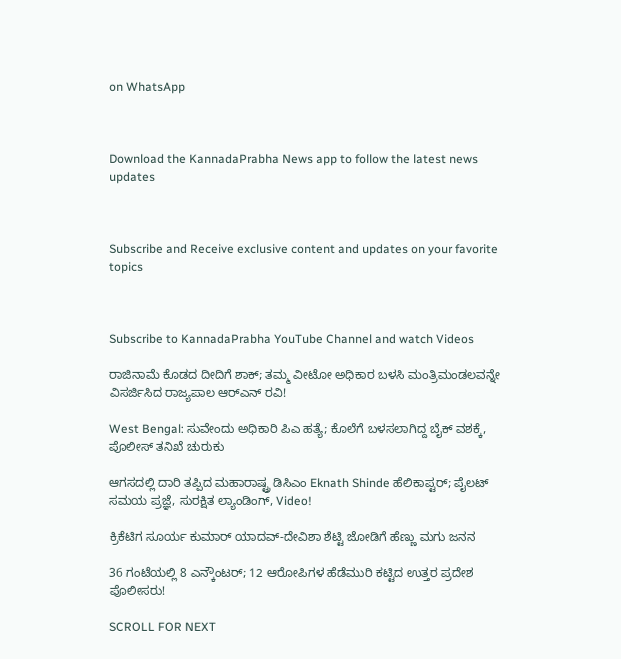on WhatsApp



Download the KannadaPrabha News app to follow the latest news updates



Subscribe and Receive exclusive content and updates on your favorite topics



Subscribe to KannadaPrabha YouTube Channel and watch Videos

ರಾಜಿನಾಮೆ ಕೊಡದ ದೀದಿಗೆ ಶಾಕ್; ತಮ್ಮ ವೀಟೋ ಅಧಿಕಾರ ಬಳಸಿ ಮಂತ್ರಿಮಂಡಲವನ್ನೇ ವಿಸರ್ಜಿಸಿದ ರಾಜ್ಯಪಾಲ ಆರ್‌ಎನ್ ರವಿ!

West Bengal: ಸುವೇಂದು ಅಧಿಕಾರಿ ಪಿಎ ಹತ್ಯೆ; ಕೊಲೆಗೆ ಬಳಸಲಾಗಿದ್ದ ಬೈಕ್ ವಶಕ್ಕೆ, ಪೊಲೀಸ್ ತನಿಖೆ ಚುರುಕು

ಆಗಸದಲ್ಲಿ ದಾರಿ ತಪ್ಪಿದ ಮಹಾರಾಷ್ಟ್ರ ಡಿಸಿಎಂ Eknath Shinde ಹೆಲಿಕಾಪ್ಟರ್; ಪೈಲಟ್ ಸಮಯ ಪ್ರಜ್ಞೆ, ಸುರಕ್ಷಿತ ಲ್ಯಾಂಡಿಂಗ್, Video!

ಕ್ರಿಕೆಟಿಗ ಸೂರ್ಯ ಕುಮಾರ್ ಯಾದವ್-ದೇವಿಶಾ ಶೆಟ್ಟಿ ಜೋಡಿಗೆ ಹೆಣ್ಣು ಮಗು ಜನನ

36 ಗಂಟೆಯಲ್ಲಿ 8 ಎನ್ಕೌಂಟರ್; 12 ಆರೋಪಿಗಳ ಹೆಡೆಮುರಿ ಕಟ್ಟಿದ ಉತ್ತರ ಪ್ರದೇಶ ಪೊಲೀಸರು!

SCROLL FOR NEXT